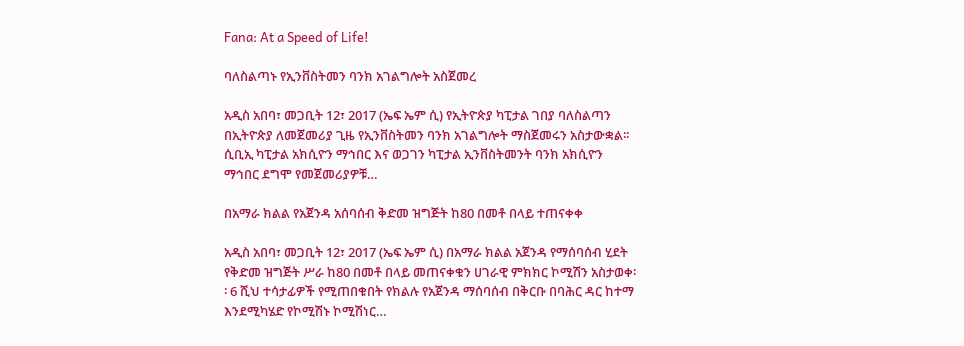Fana: At a Speed of Life!

ባለስልጣኑ የኢንቨስትመን ባንክ አገልግሎት አስጀመረ

አዲስ አበባ፣ መጋቢት 12፣ 2017 (ኤፍ ኤም ሲ) የኢትዮጵያ ካፒታል ገበያ ባለስልጣን በኢትዮጵያ ለመጀመሪያ ጊዜ የኢንቨስትመን ባንክ አገልግሎት ማስጀመሩን አስታውቋል፡፡ ሲቢኢ ካፒታል አክሲዮን ማኅበር እና ወጋገን ካፒታል ኢንቨስትመንት ባንክ አክሲዮን ማኅበር ደግሞ የመጀመሪያዎቹ…

በአማራ ክልል የአጀንዳ አሰባሰብ ቅድመ ዝግጅት ከ80 በመቶ በላይ ተጠናቀቀ

አዲስ አበባ፣ መጋቢት 12፣ 2017 (ኤፍ ኤም ሲ) በአማራ ክልል አጀንዳ የማሰባሰብ ሂደት የቅድመ ዝግጅት ሥራ ከ80 በመቶ በላይ መጠናቀቁን ሀገራዊ ምክክር ኮሚሽን አስታወቀ፡፡ 6 ሺህ ተሳታፊዎች የሚጠበቁበት የክልሉ የአጀንዳ ማሰባሰብ በቅርቡ በባሕር ዳር ከተማ እንደሚካሄድ የኮሚሽኑ ኮሚሽነር…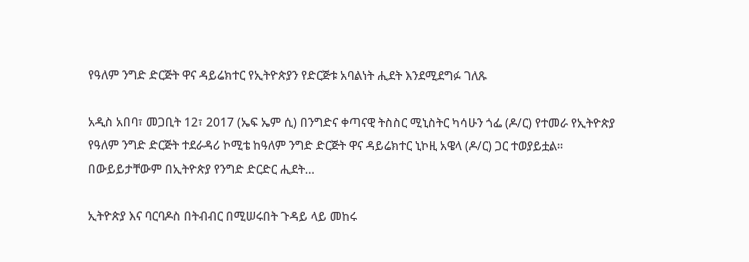የዓለም ንግድ ድርጅት ዋና ዳይሬክተር የኢትዮጵያን የድርጅቱ አባልነት ሒደት እንደሚደግፉ ገለጹ

አዲስ አበባ፣ መጋቢት 12፣ 2017 (ኤፍ ኤም ሲ) በንግድና ቀጣናዊ ትስስር ሚኒስትር ካሳሁን ጎፌ (ዶ/ር) የተመራ የኢትዮጵያ የዓለም ንግድ ድርጅት ተደራዳሪ ኮሚቴ ከዓለም ንግድ ድርጅት ዋና ዳይሬክተር ኒኮዚ አዌላ (ዶ/ር) ጋር ተወያይቷል፡፡ በውይይታቸውም በኢትዮጵያ የንግድ ድርድር ሒደት…

ኢትዮጵያ እና ባርባዶስ በትብብር በሚሠሩበት ጉዳይ ላይ መከሩ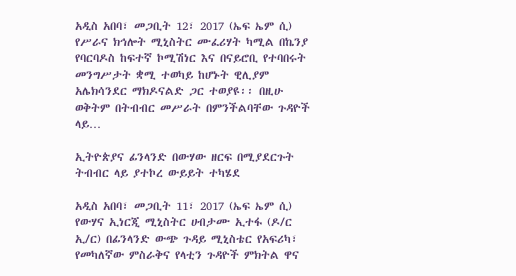አዲስ አበባ፣ መጋቢት 12፣ 2017 (ኤፍ ኤም ሲ) የሥራና ክኅሎት ሚኒስትር ሙፈሪሃት ካሚል በኬንያ የባርባዶስ ከፍተኛ ኮሚሽነር እና በናይሮቢ የተባበሩት መንግሥታት ቋሚ ተወካይ ከሆኑት ዊሊያም አሌክሳንደር ማክዶናልድ ጋር ተወያዩ፡፡ በዚሁ ወቅትም በትብብር መሥራት በምንችልባቸው ጉዳዮች ላይ…

ኢትዮጵያና ፊንላንድ በውሃው ዘርፍ በሚያደርጉት ትብብር ላይ ያተኮረ ውይይት ተካሄደ

አዲስ አበባ፣ መጋቢት 11፣ 2017 (ኤፍ ኤም ሲ) የውሃና ኢነርጂ ሚኒስትር ሀብታሙ ኢተፋ (ዶ/ር ኢ/ር) በፊንላንድ ውጭ ጉዳይ ሚኒስቴር የአፍሪካ፣ የመካለኛው ምስራቅና የላቲን ጉዳዮች ምክትል ዋና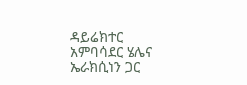ዳይሬክተር አምባሳደር ሄሌና ኤራክሲነን ጋር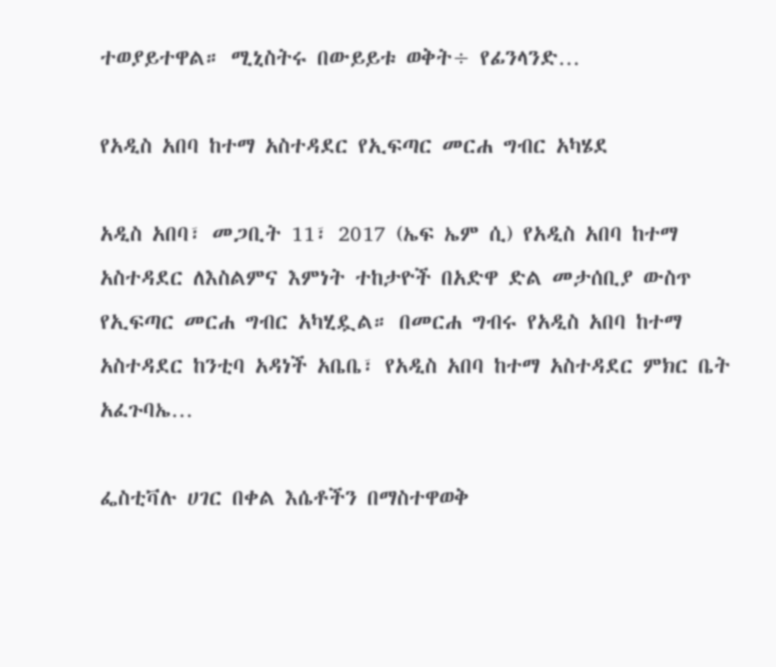ተወያይተዋል። ሚኒስትሩ በውይይቱ ወቅት÷ የፊንላንድ…

የአዲስ አበባ ከተማ አስተዳደር የኢፍጣር መርሐ ግብር አካሄደ

አዲስ አበባ፣ መጋቢት 11፣ 2017 (ኤፍ ኤም ሲ) የአዲስ አበባ ከተማ አስተዳደር ለእስልምና እምነት ተከታዮች በአድዋ ድል መታሰቢያ ውስጥ የኢፍጣር መርሐ ግብር አካሂዷል። በመርሐ ግብሩ የአዲስ አበባ ከተማ አስተዳደር ከንቲባ አዳነች አቤቤ፣ የአዲስ አበባ ከተማ አስተዳደር ምክር ቤት አፈጉባኤ…

ፌስቲቫሉ ሀገር በቀል እሴቶችን በማስተዋወቅ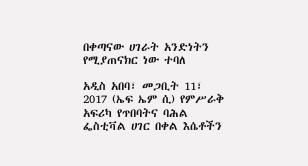በቀጣናው ሀገራት አንድነትን የሚያጠናክር ነው ተባለ

አዲስ አበባ፣ መጋቢት 11፣ 2017 (ኤፍ ኤም ሲ) የምሥራቅ አፍሪካ የጥበባትና ባሕል ፌስቲቫል ሀገር በቀል እሴቶችን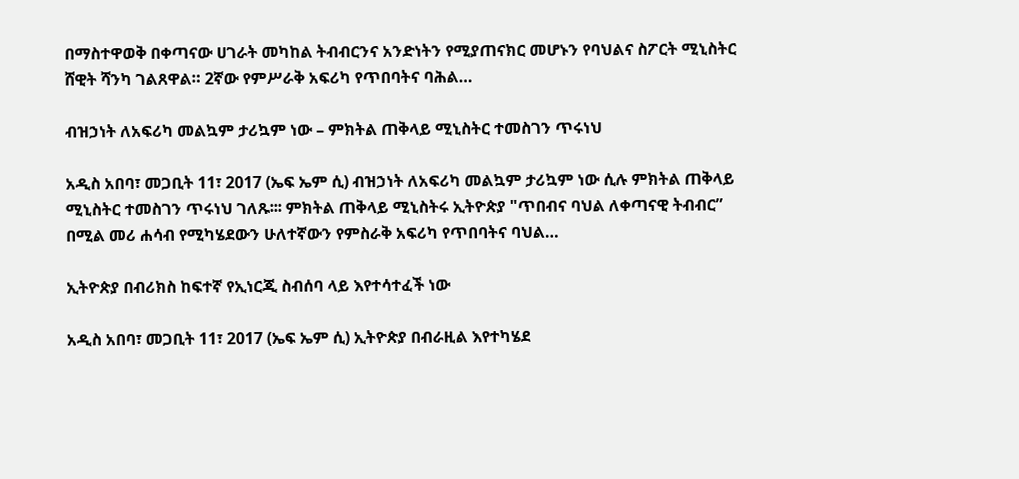በማስተዋወቅ በቀጣናው ሀገራት መካከል ትብብርንና አንድነትን የሚያጠናክር መሆኑን የባህልና ስፖርት ሚኒስትር ሸዊት ሻንካ ገልጸዋል። 2ኛው የምሥራቅ አፍሪካ የጥበባትና ባሕል…

ብዝኃነት ለአፍሪካ መልኳም ታሪኳም ነው – ምክትል ጠቅላይ ሚኒስትር ተመስገን ጥሩነህ

አዲስ አበባ፣ መጋቢት 11፣ 2017 (ኤፍ ኤም ሲ) ብዝኃነት ለአፍሪካ መልኳም ታሪኳም ነው ሲሉ ምክትል ጠቅላይ ሚኒስትር ተመስገን ጥሩነህ ገለጹ፡፡፡ ምክትል ጠቅላይ ሚኒስትሩ ኢትዮጵያ "ጥበብና ባህል ለቀጣናዊ ትብብር” በሚል መሪ ሐሳብ የሚካሄደውን ሁለተኛውን የምስራቅ አፍሪካ የጥበባትና ባህል…

ኢትዮጵያ በብሪክስ ከፍተኛ የኢነርጂ ስብሰባ ላይ እየተሳተፈች ነው

አዲስ አበባ፣ መጋቢት 11፣ 2017 (ኤፍ ኤም ሲ) ኢትዮጵያ በብራዚል እየተካሄደ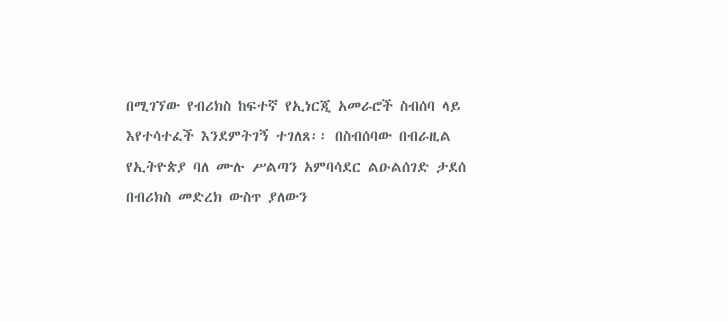በሚገኘው የብሪክስ ከፍተኛ የኢነርጂ አመራሮች ስብሰባ ላይ እየተሳተፈች እንደምትገኝ ተገለጸ፡፡ በስብሰባው በብራዚል የኢትዮጵያ ባለ ሙሉ ሥልጣን አምባሳደር ልዑልሰገድ ታደሰ በብሪክስ መድረክ ውስጥ ያለውን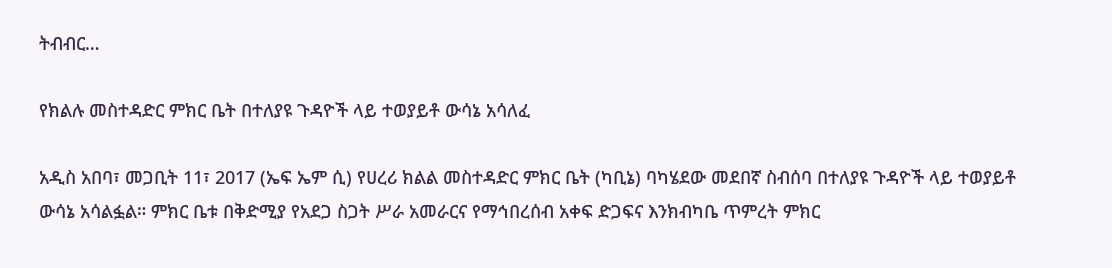ትብብር…

የክልሉ መስተዳድር ምክር ቤት በተለያዩ ጉዳዮች ላይ ተወያይቶ ውሳኔ አሳለፈ

አዲስ አበባ፣ መጋቢት 11፣ 2017 (ኤፍ ኤም ሲ) የሀረሪ ክልል መስተዳድር ምክር ቤት (ካቢኔ) ባካሄደው መደበኛ ስብሰባ በተለያዩ ጉዳዮች ላይ ተወያይቶ ውሳኔ አሳልፏል። ምክር ቤቱ በቅድሚያ የአደጋ ስጋት ሥራ አመራርና የማኅበረሰብ አቀፍ ድጋፍና እንክብካቤ ጥምረት ምክር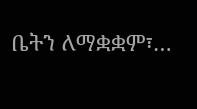ቤትን ለማቋቋም፣…